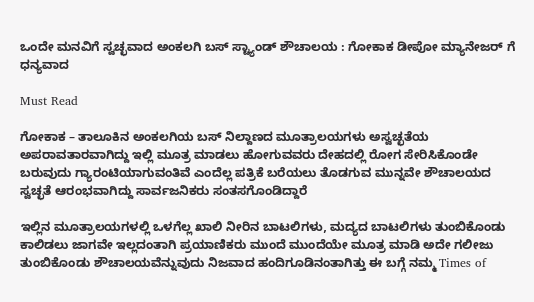ಒಂದೇ ಮನವಿಗೆ ಸ್ವಚ್ಛವಾದ ಅಂಕಲಗಿ ಬಸ್ ಸ್ಟ್ಯಾಂಡ್ ಶೌಚಾಲಯ : ಗೋಕಾಕ ಡೀಪೋ ಮ್ಯಾನೇಜರ್ ಗೆ ಧನ್ಯವಾದ

Must Read

ಗೋಕಾಕ – ತಾಲೂಕಿನ ಅಂಕಲಗಿಯ ಬಸ್ ನಿಲ್ದಾಣದ ಮೂತ್ರಾಲಯಗಳು ಅಸ್ವಚ್ಛತೆಯ ಅಪರಾವತಾರವಾಗಿದ್ದು ಇಲ್ಲಿ ಮೂತ್ರ ಮಾಡಲು ಹೋಗುವವರು ದೇಹದಲ್ಲಿ ರೋಗ ಸೇರಿಸಿಕೊಂಡೇ ಬರುವುದು ಗ್ಯಾರಂಟಿಯಾಗುವಂತಿವೆ ಎಂದೆಲ್ಲ ಪತ್ರಿಕೆ ಬರೆಯಲು ತೊಡಗುವ ಮುನ್ನವೇ ಶೌಚಾಲಯದ ಸ್ವಚ್ಛತೆ ಆರಂಭವಾಗಿದ್ದು ಸಾರ್ವಜನಿಕರು ಸಂತಸಗೊಂಡಿದ್ದಾರೆ

ಇಲ್ಲಿನ ಮೂತ್ರಾಲಯಗಳಲ್ಲಿ ಒಳಗೆಲ್ಲ ಖಾಲಿ ನೀರಿನ ಬಾಟಲಿಗಳು, ಮದ್ಯದ ಬಾಟಲಿಗಳು ತುಂಬಿಕೊಂಡು ಕಾಲಿಡಲು ಜಾಗವೇ ಇಲ್ಲದಂತಾಗಿ ಪ್ರಯಾಣಿಕರು ಮುಂದೆ ಮುಂದೆಯೇ ಮೂತ್ರ ಮಾಡಿ ಅದೇ ಗಲೀಜು ತುಂಬಿಕೊಂಡು ಶೌಚಾಲಯವೆನ್ನುವುದು ನಿಜವಾದ ಹಂದಿಗೂಡಿನಂತಾಗಿತ್ತು ಈ ಬಗ್ಗೆ ನಮ್ಮ Times of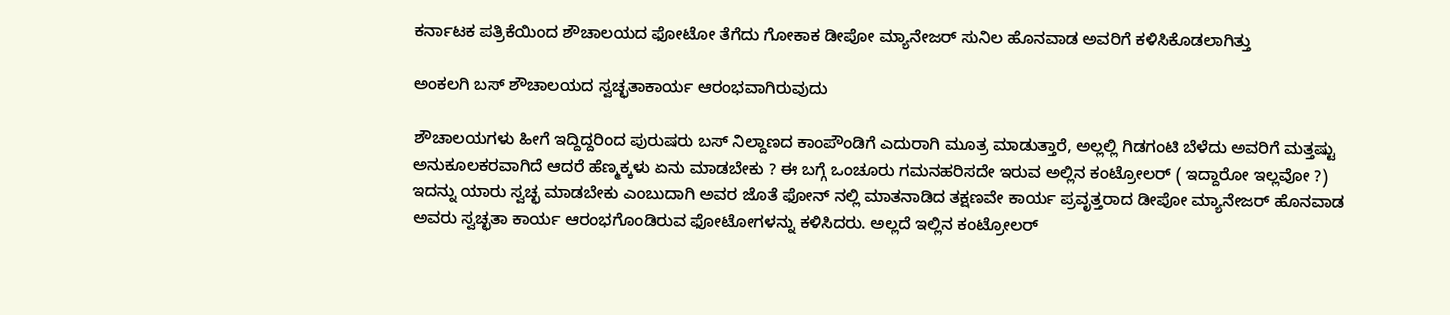ಕರ್ನಾಟಕ ಪತ್ರಿಕೆಯಿಂದ ಶೌಚಾಲಯದ ಫೋಟೋ ತೆಗೆದು ಗೋಕಾಕ ಡೀಪೋ ಮ್ಯಾನೇಜರ್ ಸುನಿಲ ಹೊನವಾಡ ಅವರಿಗೆ ಕಳಿಸಿಕೊಡಲಾಗಿತ್ತು

ಅಂಕಲಗಿ ಬಸ್ ಶೌಚಾಲಯದ ಸ್ವಚ್ಛತಾಕಾರ್ಯ ಆರಂಭವಾಗಿರುವುದು

ಶೌಚಾಲಯಗಳು ಹೀಗೆ ಇದ್ದಿದ್ದರಿಂದ ಪುರುಷರು ಬಸ್ ನಿಲ್ದಾಣದ ಕಾಂಪೌಂಡಿಗೆ ಎದುರಾಗಿ ಮೂತ್ರ ಮಾಡುತ್ತಾರೆ, ಅಲ್ಲಲ್ಲಿ ಗಿಡಗಂಟಿ ಬೆಳೆದು ಅವರಿಗೆ ಮತ್ತಷ್ಟು ಅನುಕೂಲಕರವಾಗಿದೆ ಆದರೆ ಹೆಣ್ಮಕ್ಕಳು ಏನು ಮಾಡಬೇಕು ? ಈ ಬಗ್ಗೆ ಒಂಚೂರು ಗಮನಹರಿಸದೇ ಇರುವ ಅಲ್ಲಿನ ಕಂಟ್ರೋಲರ್ ( ಇದ್ದಾರೋ ಇಲ್ಲವೋ ?) ಇದನ್ನು ಯಾರು ಸ್ವಚ್ಛ ಮಾಡಬೇಕು ಎಂಬುದಾಗಿ ಅವರ ಜೊತೆ ಫೋನ್ ನಲ್ಲಿ ಮಾತನಾಡಿದ ತಕ್ಷಣವೇ ಕಾರ್ಯ ಪ್ರವೃತ್ತರಾದ ಡೀಪೋ ಮ್ಯಾನೇಜರ್ ಹೊನವಾಡ ಅವರು ಸ್ವಚ್ಛತಾ ಕಾರ್ಯ ಆರಂಭಗೊಂಡಿರುವ ಫೋಟೋಗಳನ್ನು ಕಳಿಸಿದರು. ಅಲ್ಲದೆ ಇಲ್ಲಿನ ಕಂಟ್ರೋಲರ್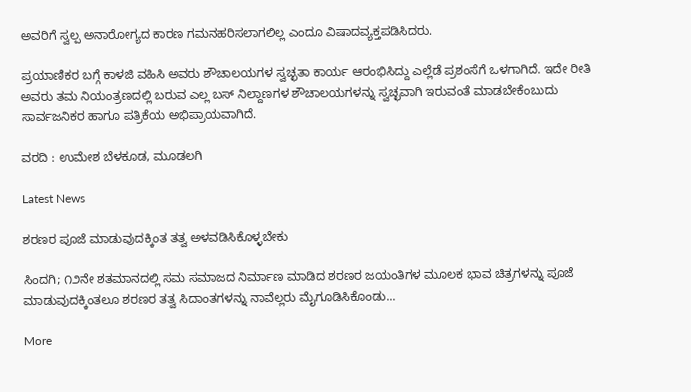ಅವರಿಗೆ ಸ್ವಲ್ಪ ಅನಾರೋಗ್ಯದ ಕಾರಣ ಗಮನಹರಿಸಲಾಗಲಿಲ್ಲ ಎಂದೂ ವಿಷಾದವ್ಯಕ್ತಪಡಿಸಿದರು.

ಪ್ರಯಾಣಿಕರ ಬಗ್ಗೆ ಕಾಳಜಿ ವಹಿಸಿ ಅವರು ಶೌಚಾಲಯಗಳ ಸ್ವಚ್ಛತಾ ಕಾರ್ಯ ಆರಂಭಿಸಿದ್ದು ಎಲ್ಲೆಡೆ ಪ್ರಶಂಸೆಗೆ ಒಳಗಾಗಿದೆ. ಇದೇ ರೀತಿ ಅವರು ತಮ ನಿಯಂತ್ರಣದಲ್ಲಿ ಬರುವ ಎಲ್ಲ ಬಸ್ ನಿಲ್ದಾಣಗಳ ಶೌಚಾಲಯಗಳನ್ನು ಸ್ವಚ್ಛವಾಗಿ ಇರುವಂತೆ ಮಾಡಬೇಕೆಂಬುದು ಸಾರ್ವಜನಿಕರ ಹಾಗೂ ಪತ್ರಿಕೆಯ ಅಭಿಪ್ರಾಯವಾಗಿದೆ.

ವರದಿ : ಉಮೇಶ ಬೆಳಕೂಡ, ಮೂಡಲಗಿ

Latest News

ಶರಣರ ಪೂಜೆ ಮಾಡುವುದಕ್ಕಿಂತ ತತ್ವ ಅಳವಡಿಸಿಕೊಳ್ಳಬೇಕು

ಸಿಂದಗಿ; ೧೨ನೇ ಶತಮಾನದಲ್ಲಿ ಸಮ ಸಮಾಜದ ನಿರ್ಮಾಣ ಮಾಡಿದ ಶರಣರ ಜಯಂತಿಗಳ ಮೂಲಕ ಭಾವ ಚಿತ್ರಗಳನ್ನು ಪೂಜೆ ಮಾಡುವುದಕ್ಕಿಂತಲೂ ಶರಣರ ತತ್ವ ಸಿದಾಂತಗಳನ್ನು ನಾವೆಲ್ಲರು ಮೈಗೂಡಿಸಿಕೊಂಡು...

More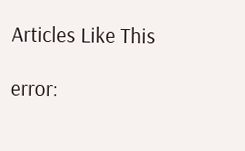Articles Like This

error: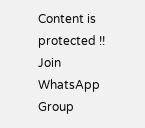Content is protected !!
Join WhatsApp Group